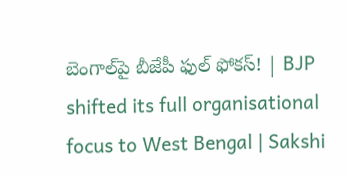బెంగాల్‌పై బీజేపీ ఫుల్‌ ఫోక‌స్‌! | BJP shifted its full organisational focus to West Bengal | Sakshi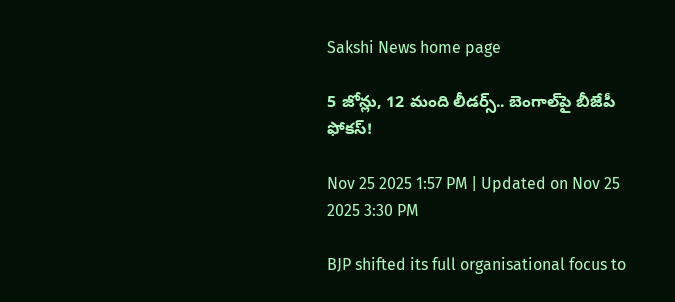Sakshi News home page

5 జోన్లు, 12 మంది లీడ‌ర్స్‌.. బెంగాల్‌పై బీజేపీ ఫోక‌స్‌!

Nov 25 2025 1:57 PM | Updated on Nov 25 2025 3:30 PM

BJP shifted its full organisational focus to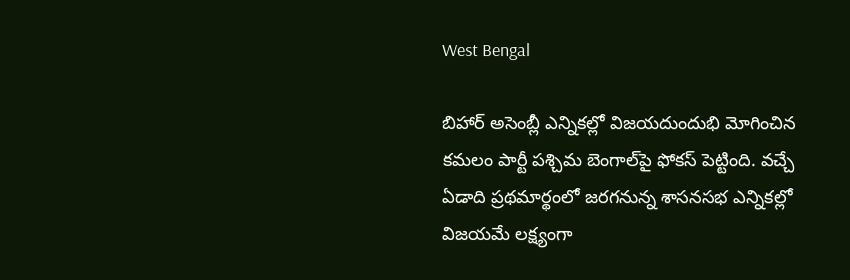West Bengal

బిహార్ అసెంబ్లీ ఎన్నిక‌ల్లో విజ‌య‌దుందుభి మోగించిన క‌మ‌లం పార్టీ ప‌శ్చిమ బెంగాల్‌పై ఫోక‌స్ పెట్టింది. వ‌చ్చే ఏడాది ప్ర‌థ‌మార్థంలో జ‌ర‌గ‌నున్న శాస‌న‌స‌భ ఎన్నిక‌ల్లో విజ‌య‌మే ల‌క్ష్యంగా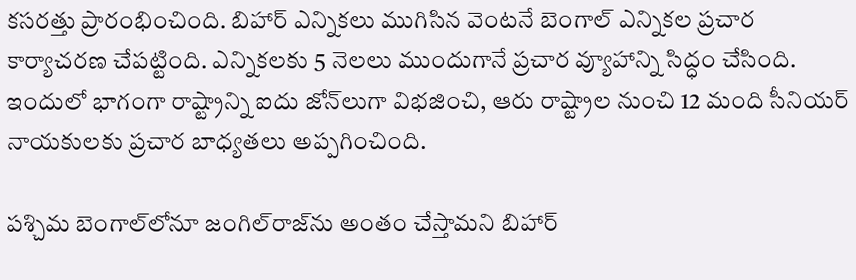క‌స‌ర‌త్తు ప్రారంభించింది. బిహార్ ఎన్నిక‌లు ముగిసిన వెంట‌నే బెంగాల్ ఎన్నిక‌ల ప్ర‌చార‌ కార్యాచ‌ర‌ణ చేప‌ట్టింది. ఎన్నిక‌ల‌కు 5 నెల‌లు ముందుగానే ప్ర‌చార వ్యూహాన్ని సిద్ధం చేసింది. ఇందులో భాగంగా రాష్ట్రాన్ని ఐదు జోన్‌లుగా విభజించి, ఆరు రాష్ట్రాల నుంచి 12 మంది సీనియర్ నాయకులకు ప్ర‌చార బాధ్య‌త‌లు అప్ప‌గించింది.

ప‌శ్చిమ బెంగాల్‌లోనూ జంగిల్‌రాజ్‌ను అంతం చేస్తామ‌ని బిహార్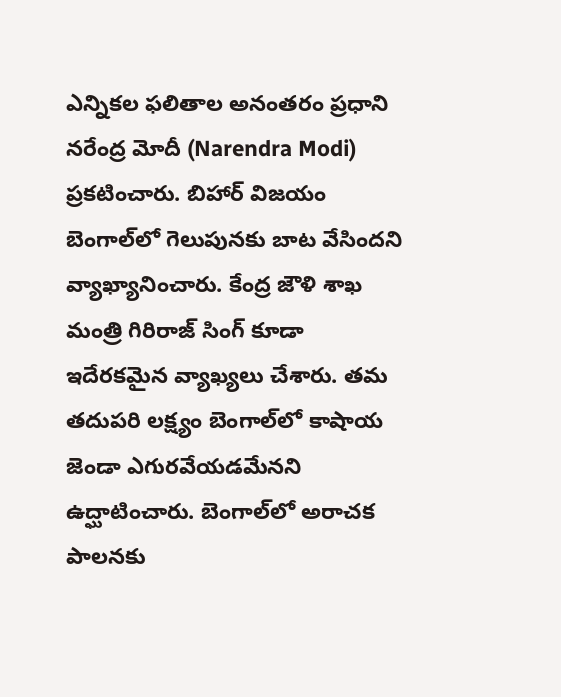ఎన్నిక‌ల ఫ‌లితాల అనంత‌రం ప్ర‌ధాని న‌రేంద్ర మోదీ (Narendra Modi) ప్ర‌క‌టించారు. బిహార్ విజ‌యం బెంగాల్‌లో గెలుపున‌కు బాట వేసింద‌ని వ్యాఖ్యానించారు. కేంద్ర జౌళి శాఖ‌ మంత్రి గిరిరాజ్ సింగ్ కూడా ఇదేర‌క‌మైన వ్యాఖ్య‌లు చేశారు. త‌మ త‌దుపరి ల‌క్ష్యం బెంగాల్‌లో కాషాయ జెండా ఎగుర‌వేయ‌డ‌మేన‌ని ఉద్ఘాటించారు. బెంగాల్‌లో అరాచ‌క పాల‌న‌కు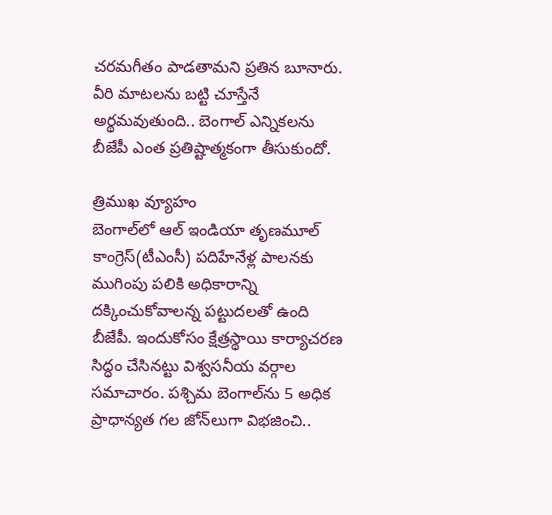చ‌ర‌మ‌గీతం పాడ‌తామ‌ని ప్ర‌తిన బూనారు. వీరి మాట‌ల‌ను బ‌ట్టి చూస్తేనే అర్థ‌మ‌వుతుంది.. బెంగాల్ ఎన్నిక‌ల‌ను బీజేపీ ఎంత ప్ర‌తిష్టాత్మ‌కంగా తీసుకుందో.

త్రిముఖ వ్యూహం
బెంగాల్‌లో ఆల్ ఇండియా తృణమూల్ కాంగ్రెస్(టీఎంసీ) ప‌దిహేనేళ్ల పాల‌న‌కు ముగింపు ప‌లికి అధికారాన్ని ద‌క్కించుకోవాల‌న్న ప‌ట్టుద‌ల‌తో ఉంది బీజేపీ. ఇందుకోసం క్షేత్ర‌స్థాయి కార్యాచ‌ర‌ణ సిద్ధం చేసిన‌ట్టు విశ్వ‌స‌నీయ వ‌ర్గాల స‌మాచారం. పశ్చిమ బెంగాల్‌ను 5 అధిక ప్రాధాన్యత గల జోన్‌లుగా విభజించి..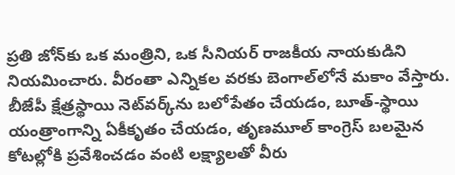ప్రతి జోన్‌కు ఒక మంత్రిని, ఒక సీనియర్ రాజకీయ నాయకుడిని నియమించారు. వీరంతా ఎన్నికల వరకు బెంగాల్‌లోనే మకాం వేస్తారు. బీజేపీ క్షేత్ర‌స్థాయి నెట్‌వర్క్‌ను బలోపేతం చేయడం, బూత్-స్థాయి యంత్రాంగాన్ని ఏకీకృతం చేయడం, తృణమూల్ కాంగ్రెస్ బలమైన కోటల్లోకి ప్రవేశించడం వంటి ల‌క్ష్యాల‌తో వీరు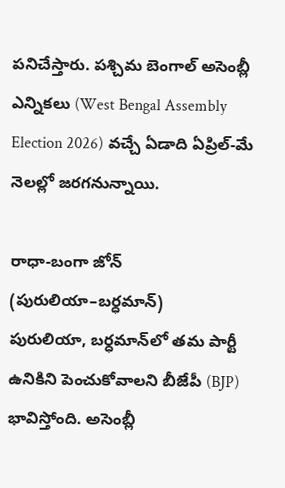ప‌నిచేస్తారు. పశ్చిమ బెంగాల్ అసెంబ్లీ ఎన్నిక‌లు (West Bengal Assembly Election 2026) వ‌చ్చే ఏడాది ఏప్రిల్-మే నెలల్లో జరగనున్నాయి.

రాధా-బంగా జోన్ (పురులియా–బర్ధమాన్)
పురులియా, బర్ధమాన్‌లో త‌మ పార్టీ ఉనికిని పెంచుకోవాల‌ని బీజేపీ (BJP) భావిస్తోంది. అసెంబ్లీ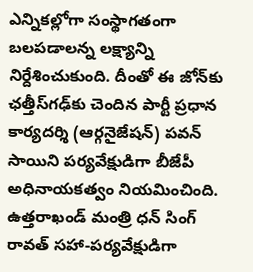ఎన్నిక‌ల్లోగా సంస్థాగ‌తంగా బ‌లప‌డాల‌న్న ల‌క్ష్యాన్ని నిర్దేశించుకుంది. దీంతో ఈ జోన్‌కు ఛత్తీస్‌గఢ్‌కు చెందిన పార్టీ ప్ర‌ధాన కార్య‌ద‌ర్శి (ఆర్గనైజేషన్) పవన్ సాయిని ప‌ర్య‌వేక్షుడిగా బీజేపీ అధినాయ‌క‌త్వం నియ‌మించింది. ఉత్తరాఖండ్ మంత్రి ధన్ సింగ్ రావత్ సహా-ప‌ర్య‌వేక్షుడిగా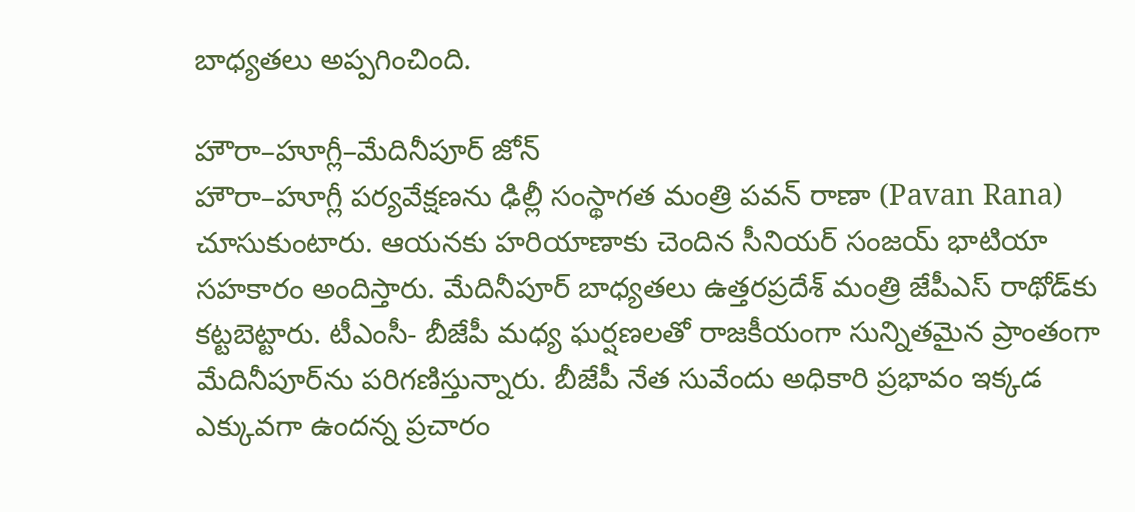బాధ్య‌త‌లు అప్ప‌గించింది.

హౌరా–హూగ్లీ–మేదినీపూర్ జోన్
హౌరా–హూగ్లీ ప‌ర్య‌వేక్ష‌ణ‌ను ఢిల్లీ సంస్థాగత మంత్రి పవన్ రాణా (Pavan Rana) చూసుకుంటారు. ఆయ‌న‌కు హరియాణాకు చెందిన సీనియ‌ర్ సంజయ్ భాటియా స‌హ‌కారం అందిస్తారు. మేదినీపూర్ బాధ్య‌త‌లు ఉత్తరప్రదేశ్ మంత్రి జేపీఎస్ రాథోడ్‌కు క‌ట్ట‌బెట్టారు. టీఎంసీ- బీజేపీ మ‌ధ్య ఘ‌ర్ష‌ణ‌లతో రాజకీయంగా సున్నితమైన ప్రాంతంగా మేదినీపూర్‌ను ప‌రిగ‌ణిస్తున్నారు. బీజేపీ నేత సువేందు అధికారి ప్రభావం ఇక్క‌డ ఎక్కువ‌గా ఉంద‌న్న ప్ర‌చారం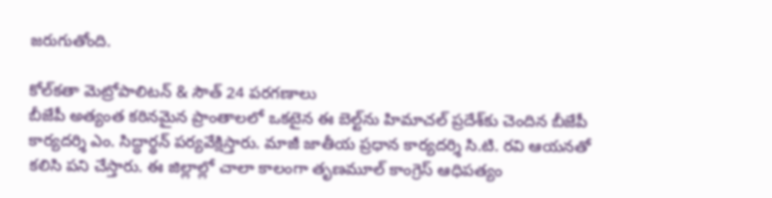జ‌రుగుతోంది.

కోల్‌కతా మెట్రోపాలిటన్ & సౌత్ 24 పరగణాలు
బీజేపీ అత్యంత కఠినమైన ప్రాంతాలలో ఒకటైన ఈ బెల్ట్‌ను హిమాచల్ ప్రదేశ్‌కు చెందిన బీజేపీ కార్యదర్శి ఎం. సిద్ధార్థన్ ప‌ర్య‌వేక్షిస్తారు. మాజీ జాతీయ ప్రధాన కార్యదర్శి సి.టి. రవి ఆయనతో కలిసి పని చేస్తారు. ఈ జిల్లాల్లో చాలా కాలంగా తృణమూల్ కాంగ్రెస్ ఆధిపత్యం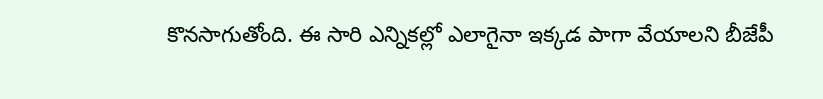కొన‌సాగుతోంది. ఈ సారి ఎన్నిక‌ల్లో ఎలాగైనా ఇక్క‌డ పాగా వేయాల‌ని బీజేపీ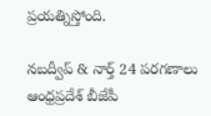ప్ర‌య‌త్నిస్తోంది.

నబద్వీప్ & నార్త్ 24 పరగణాలు
ఆంధ్రప్రదేశ్ బీజేపీ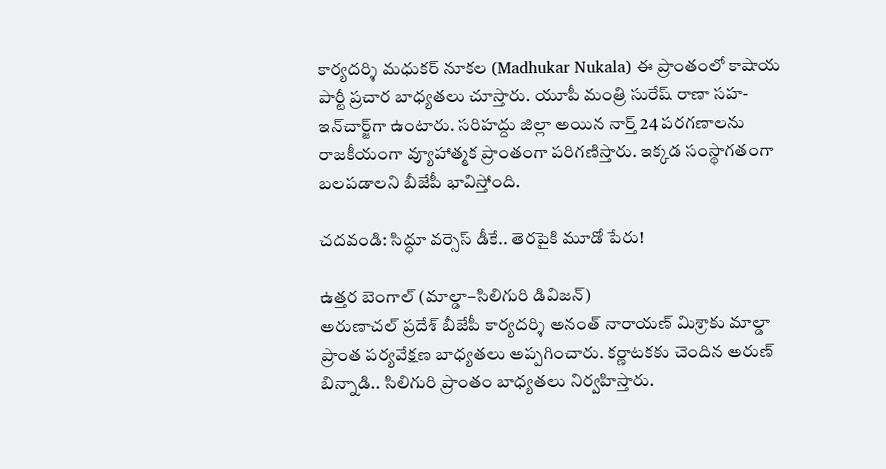కార్యదర్శి మధుకర్ నూక‌ల‌ (Madhukar Nukala) ఈ ప్రాంతంలో కాషాయ పార్టీ ప్ర‌చార బాధ్య‌త‌లు చూస్తారు. యూపీ మంత్రి సురేష్ రాణా సహ-ఇన్‌చార్జ్‌గా ఉంటారు. సరిహద్దు జిల్లా అయిన‌ నార్త్ 24 పరగణాలను రాజకీయంగా వ్యూహాత్మక ప్రాంతంగా ప‌రిగ‌ణిస్తారు. ఇక్క‌డ సంస్థాగ‌తంగా బల‌ప‌డాల‌ని బీజేపీ భావిస్తోంది.

చ‌ద‌వండి: సిద్ధూ వ‌ర్సెస్ డీకే.. తెర‌పైకి మూడో పేరు!

ఉత్తర బెంగాల్ (మాల్డా–సిలిగురి డివిజన్)
అరుణాచల్ ప్రదేశ్ బీజేపీ కార్యదర్శి అనంత్ నారాయణ్ మిశ్రాకు మాల్డా ప్రాంత‌ పర్యవేక్షణ బాధ్య‌త‌లు అప్ప‌గించారు. కర్ణాటకకు చెందిన అరుణ్ బిన్నాడి.. సిలిగురి ప్రాంతం బాధ్య‌త‌లు నిర్వ‌హిస్తారు.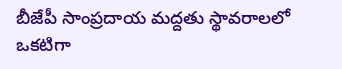బీజేపీ సాంప్రదాయ మద్దతు స్థావరాలలో ఒకటిగా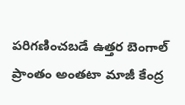పరిగణించబడే ఉత్తర బెంగాల్ ప్రాంతం అంతటా మాజీ కేంద్ర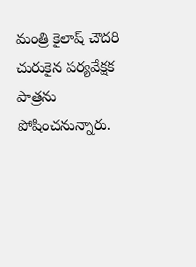మంత్రి కైలాష్ చౌదరి చురుకైన పర్యవేక్షక పాత్రను పోషించ‌నున్నారు.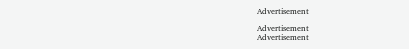Advertisement

Advertisement
Advertisement